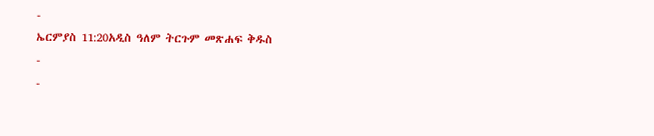-
ኤርምያስ 11:20አዲስ ዓለም ትርጉም መጽሐፍ ቅዱስ
-
-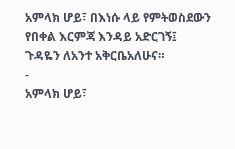አምላክ ሆይ፣ በእነሱ ላይ የምትወስደውን የበቀል እርምጃ እንዳይ አድርገኝ፤
ጉዳዬን ለአንተ አቅርቤአለሁና።
-
አምላክ ሆይ፣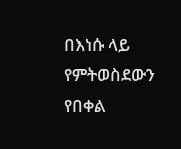በእነሱ ላይ የምትወስደውን የበቀል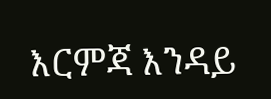እርምጃ እንዳይ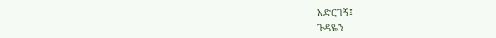አድርገኝ፤
ጉዳዬን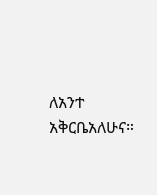ለአንተ አቅርቤአለሁና።